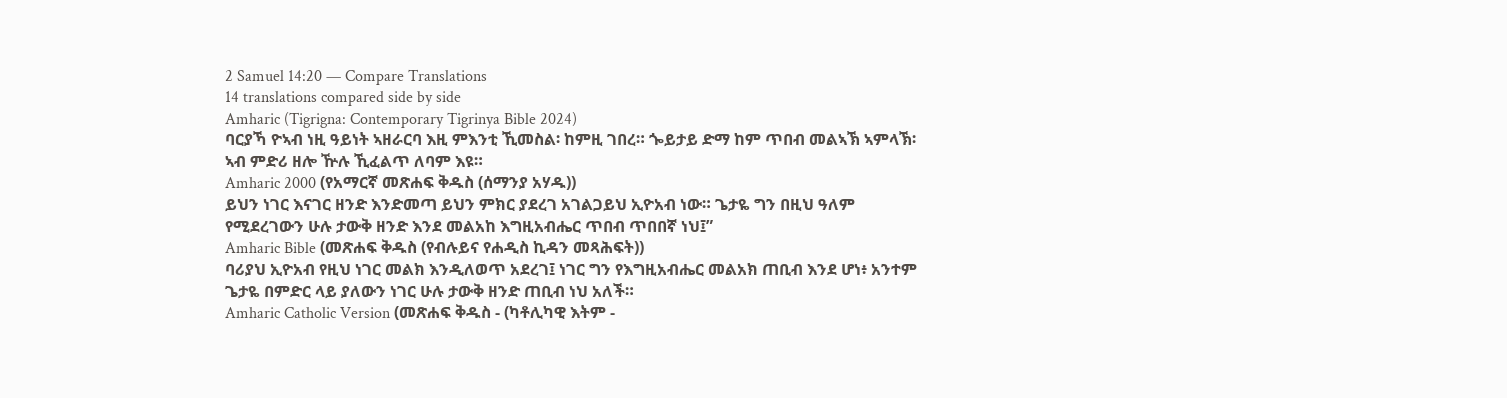2 Samuel 14:20 — Compare Translations
14 translations compared side by side
Amharic (Tigrigna: Contemporary Tigrinya Bible 2024)
ባርያኻ ዮኣብ ነዚ ዓይነት ኣዘራርባ እዚ ምእንቲ ኺመስል፡ ከምዚ ገበረ። ጐይታይ ድማ ከም ጥበብ መልኣኽ ኣምላኽ፡ ኣብ ምድሪ ዘሎ ዅሉ ኺፈልጥ ለባም እዩ።
Amharic 2000 (የአማርኛ መጽሐፍ ቅዱስ (ሰማንያ አሃዱ))
ይህን ነገር እናገር ዘንድ እንድመጣ ይህን ምክር ያደረገ አገልጋይህ ኢዮአብ ነው። ጌታዬ ግን በዚህ ዓለም የሚደረገውን ሁሉ ታውቅ ዘንድ እንደ መልአከ እግዚአብሔር ጥበብ ጥበበኛ ነህ፤”
Amharic Bible (መጽሐፍ ቅዱስ (የብሉይና የሐዲስ ኪዳን መጻሕፍት))
ባሪያህ ኢዮአብ የዚህ ነገር መልክ እንዲለወጥ አደረገ፤ ነገር ግን የእግዚአብሔር መልአክ ጠቢብ እንደ ሆነ፥ አንተም ጌታዬ በምድር ላይ ያለውን ነገር ሁሉ ታውቅ ዘንድ ጠቢብ ነህ አለች።
Amharic Catholic Version (መጽሐፍ ቅዱስ - (ካቶሊካዊ እትም -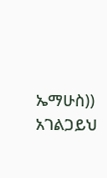ኤማሁስ))
አገልጋይህ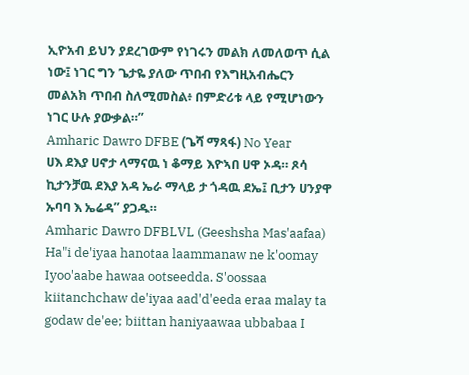ኢዮአብ ይህን ያደረገውም የነገሩን መልክ ለመለወጥ ሲል ነው፤ ነገር ግን ጌታዬ ያለው ጥበብ የእግዚአብሔርን መልአክ ጥበብ ስለሚመስል፥ በምድሪቱ ላይ የሚሆነውን ነገር ሁሉ ያውቃል።”
Amharic Dawro DFBE (ጌሻ ማጻፋ) No Year
ሀእ ደእያ ሀኖታ ላማናዉ ነ ቆማይ እዮኣበ ሀዋ ኦዳ። ጾሳ ኪታንቻዉ ደእያ አዳ ኤራ ማላይ ታ ጎዳዉ ደኤ፤ ቢታን ሀንያዋ ኡባባ እ ኤሬዳ” ያጋዱ።
Amharic Dawro DFBLVL (Geeshsha Mas'aafaa)
Ha"i de'iyaa hanotaa laammanaw ne k'oomay Iyoo'aabe hawaa ootseedda. S'oossaa kiitanchchaw de'iyaa aad'd'eeda eraa malay ta godaw de'ee; biittan haniyaawaa ubbabaa I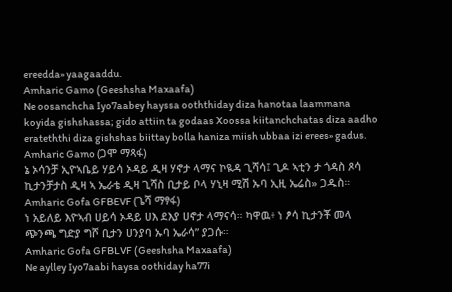ereedda» yaagaaddu.
Amharic Gamo (Geeshsha Maxaafa)
Ne oosanchcha Iyo7aabey hayssa ooththiday diza hanotaa laammana koyida gishshassa; gido attiin ta godaas Xoossa kiitanchchatas diza aadho erateththi diza gishshas biittay bolla haniza miish ubbaa izi erees» gadus.
Amharic Gamo (ጋሞ ማጻፋ)
ኔ ኦሳንቻ ኢዮኣቤይ ሃይሳ ኦዳይ ዲዛ ሃኖታ ላማና ኮዪዳ ጊሻሳ፤ ጊዶ ኣቲን ታ ጎዳስ ጾሳ ኪታንቻታስ ዲዛ ኣ ኤራቴ ዲዛ ጊሻስ ቢታይ ቦላ ሃኒዛ ሚሽ ኡባ ኢዚ ኤሬስ» ጋዱስ።
Amharic Gofa GFBEVF (ጌሻ ማፃፋ)
ነ አይለይ እዮኣብ ሀይሳ ኦዳይ ሀእ ደእያ ሀኖታ ላማናሳ። ካዋዉ፥ ነ ፆሳ ኪታንቾ መላ ጭንጫ ግድያ ግሾ ቢታን ሀንያባ ኡባ ኤራሳ” ያጋሱ።
Amharic Gofa GFBLVF (Geeshsha Maxaafa)
Ne aylley Iyo7aabi haysa oothiday ha77i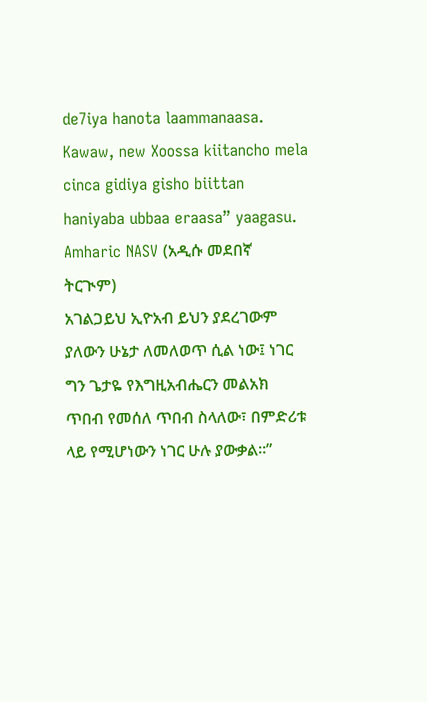de7iya hanota laammanaasa. Kawaw, new Xoossa kiitancho mela cinca gidiya gisho biittan haniyaba ubbaa eraasa” yaagasu.
Amharic NASV (አዲሱ መደበኛ ትርጒም)
አገልጋይህ ኢዮአብ ይህን ያደረገውም ያለውን ሁኔታ ለመለወጥ ሲል ነው፤ ነገር ግን ጌታዬ የእግዚአብሔርን መልአክ ጥበብ የመሰለ ጥበብ ስላለው፣ በምድሪቱ ላይ የሚሆነውን ነገር ሁሉ ያውቃል።”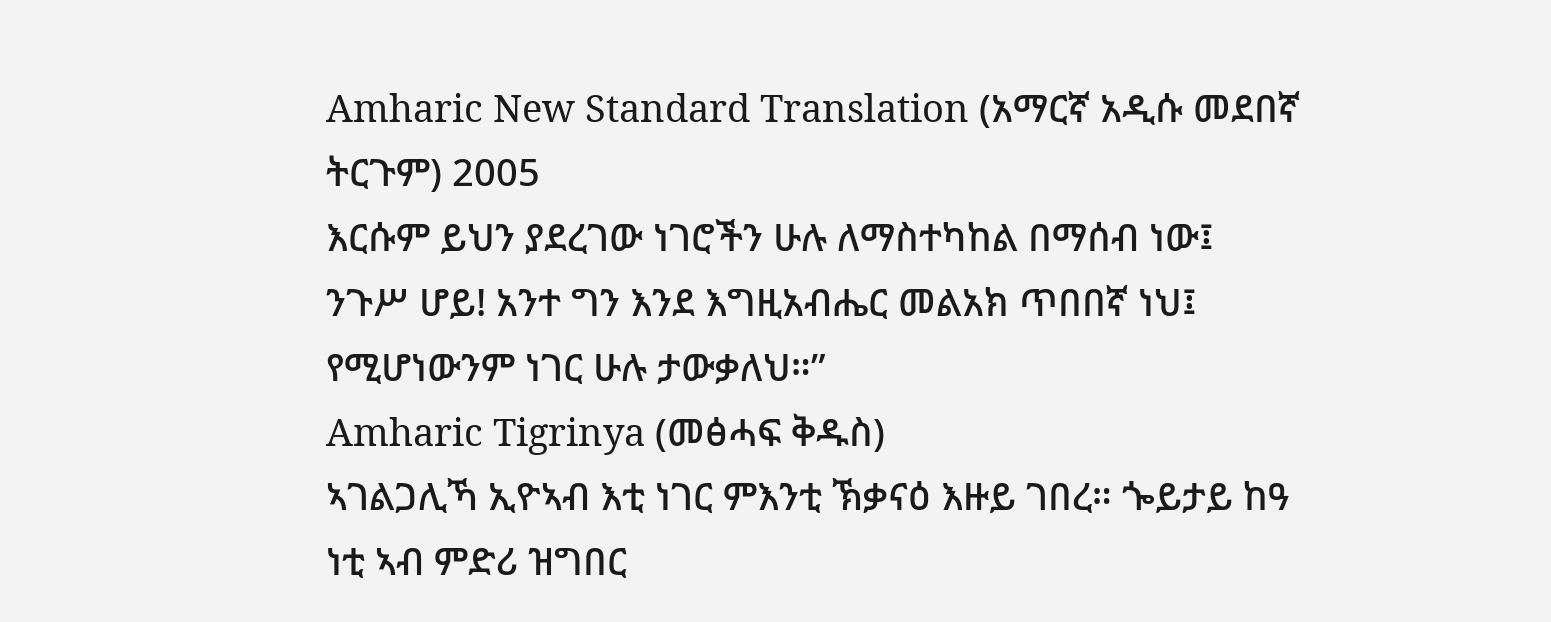Amharic New Standard Translation (አማርኛ አዲሱ መደበኛ ትርጉም) 2005
እርሱም ይህን ያደረገው ነገሮችን ሁሉ ለማስተካከል በማሰብ ነው፤ ንጉሥ ሆይ! አንተ ግን እንደ እግዚአብሔር መልአክ ጥበበኛ ነህ፤ የሚሆነውንም ነገር ሁሉ ታውቃለህ።”
Amharic Tigrinya (መፅሓፍ ቅዱስ)
ኣገልጋሊኻ ኢዮኣብ እቲ ነገር ምእንቲ ኽቃናዕ እዙይ ገበረ። ጐይታይ ከዓ ነቲ ኣብ ምድሪ ዝግበር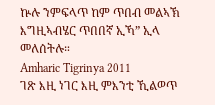ኵሉ ንምፍላጥ ከም ጥበብ መልኣኽ እግዚኣብሄር ጥበበኛ ኢኻ” ኢላ መለሰትሉ።
Amharic Tigrinya 2011
ገጽ እዚ ነገር እዚ ምእንቲ ኺልወጥ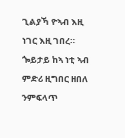ጊልያኻ ዮኣብ እዚ ነገር እዚ ገበረ። ጐይታይ ከኣ ነቲ ኣብ ምድሪ ዚግበር ዘበለ ንምፍላጥ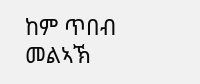ከም ጥበብ መልኣኽ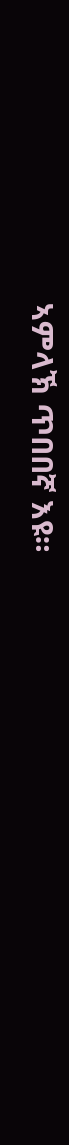ኣምላኽ ጥበበኛ እዩ።